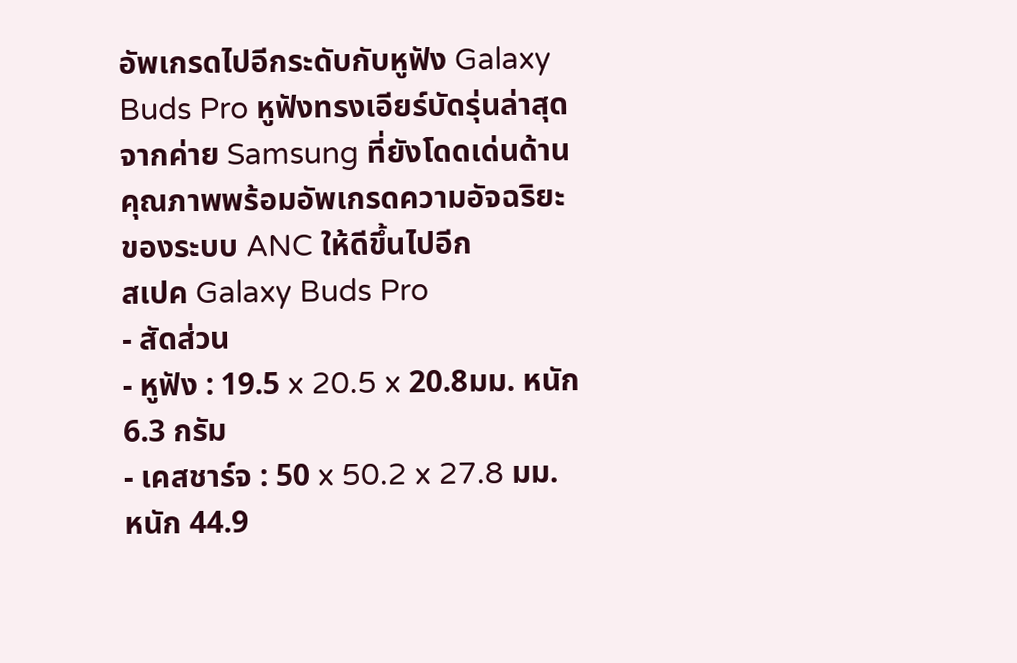อัพเกรดไปอีกระดับกับหูฟัง Galaxy Buds Pro หูฟังทรงเอียร์บัดรุ่นล่าสุดจากค่าย Samsung ที่ยังโดดเด่นด้านคุณภาพพร้อมอัพเกรดความอัจฉริยะของระบบ ANC ให้ดีขึ้นไปอีก
สเปค Galaxy Buds Pro
- สัดส่วน
- หูฟัง : 19.5 x 20.5 x 20.8มม. หนัก 6.3 กรัม
- เคสชาร์จ : 50 x 50.2 x 27.8 มม. หนัก 44.9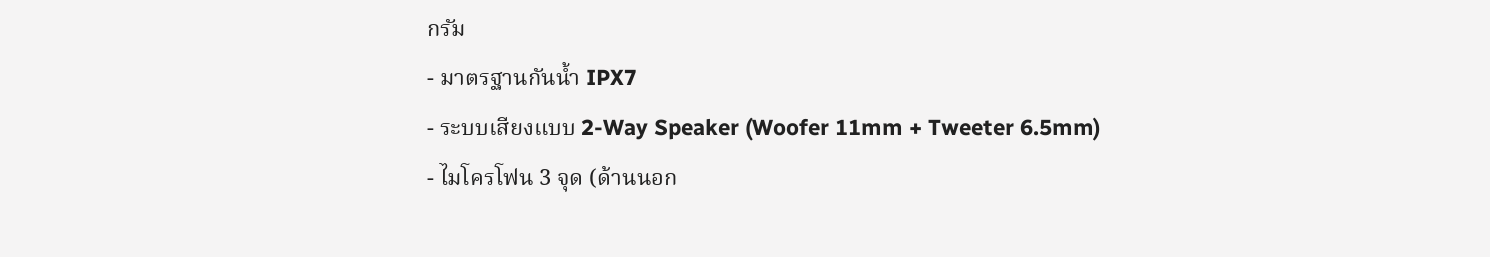กรัม
- มาตรฐานกันน้ำ IPX7
- ระบบเสียงแบบ 2-Way Speaker (Woofer 11mm + Tweeter 6.5mm)
- ไมโครโฟน 3 จุด (ด้านนอก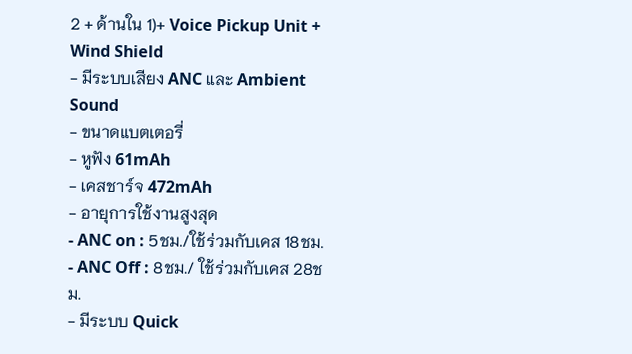2 + ด้านใน 1)+ Voice Pickup Unit + Wind Shield
- มีระบบเสียง ANC และ Ambient Sound
- ขนาดแบตเตอรี่
- หูฟัง 61mAh
- เคสชาร์จ 472mAh
- อายุการใช้งานสูงสุด
- ANC on : 5ชม./ใช้ร่วมกับเคส 18ชม.
- ANC Off : 8ชม./ ใช้ร่วมกับเคส 28ชม.
- มีระบบ Quick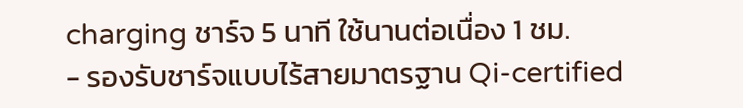charging ชาร์จ 5 นาที ใช้นานต่อเนื่อง 1 ชม.
- รองรับชาร์จแบบไร้สายมาตรฐาน Qi-certified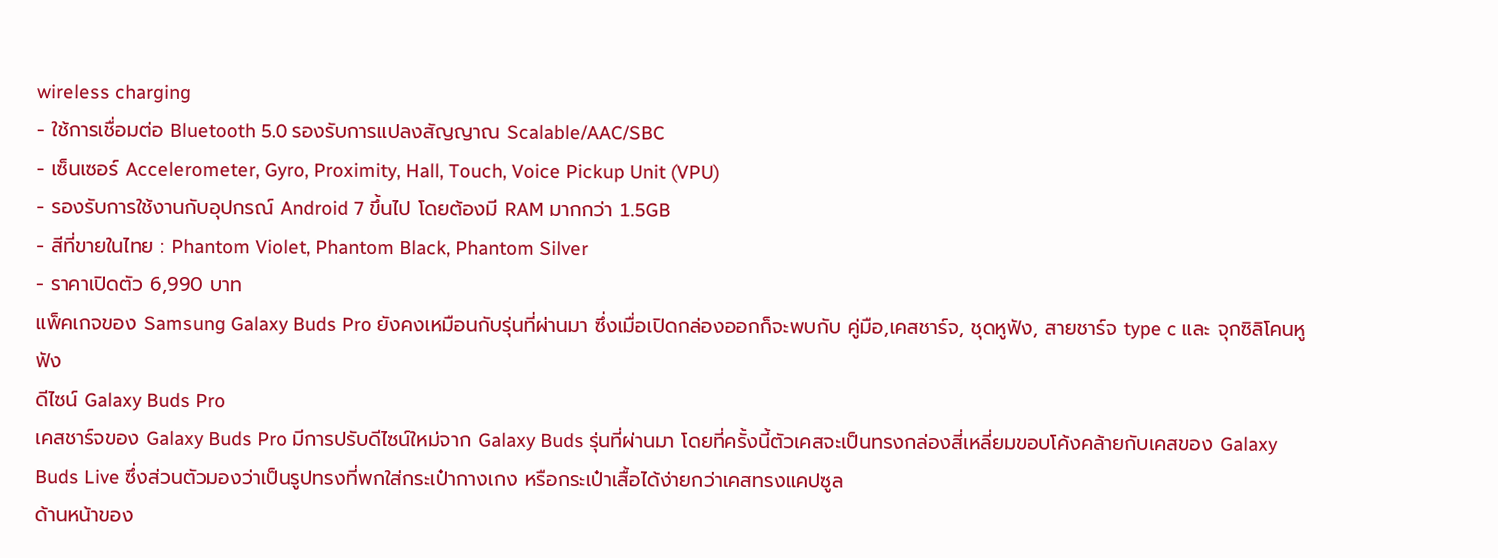wireless charging
- ใช้การเชื่อมต่อ Bluetooth 5.0 รองรับการแปลงสัญญาณ Scalable/AAC/SBC
- เซ็นเซอร์ Accelerometer, Gyro, Proximity, Hall, Touch, Voice Pickup Unit (VPU)
- รองรับการใช้งานกับอุปกรณ์ Android 7 ขึ้นไป โดยต้องมี RAM มากกว่า 1.5GB
- สีที่ขายในไทย : Phantom Violet, Phantom Black, Phantom Silver
- ราคาเปิดตัว 6,990 บาท
แพ็คเกจของ Samsung Galaxy Buds Pro ยังคงเหมือนกับรุ่นที่ผ่านมา ซึ่งเมื่อเปิดกล่องออกก็จะพบกับ คู่มือ,เคสชาร์จ, ชุดหูฟัง, สายชาร์จ type c และ จุกซิลิโคนหูฟัง
ดีไซน์ Galaxy Buds Pro
เคสชาร์จของ Galaxy Buds Pro มีการปรับดีไซน์ใหม่จาก Galaxy Buds รุ่นที่ผ่านมา โดยที่ครั้งนี้ตัวเคสจะเป็นทรงกล่องสี่เหลี่ยมขอบโค้งคล้ายกับเคสของ Galaxy Buds Live ซึ่งส่วนตัวมองว่าเป็นรูปทรงที่พกใส่กระเป๋ากางเกง หรือกระเป๋าเสื้อได้ง่ายกว่าเคสทรงแคปซูล
ด้านหน้าของ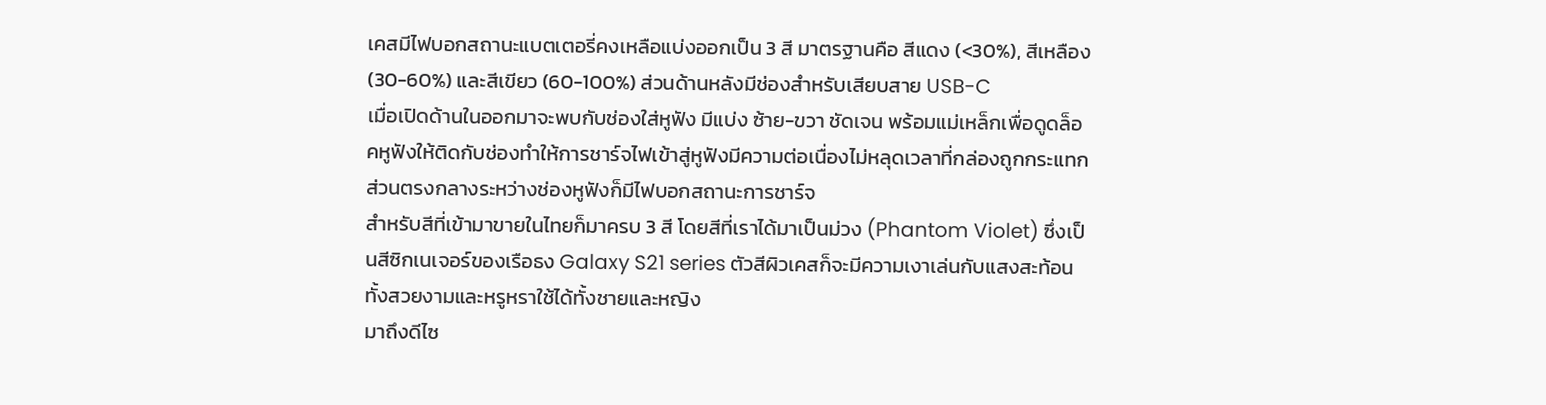เคสมีไฟบอกสถานะแบตเตอรี่คงเหลือแบ่งออกเป็น 3 สี มาตรฐานคือ สีแดง (<30%), สีเหลือง (30-60%) และสีเขียว (60-100%) ส่วนด้านหลังมีช่องสำหรับเสียบสาย USB-C
เมื่อเปิดด้านในออกมาจะพบกับช่องใส่หูฟัง มีแบ่ง ซ้าย-ขวา ชัดเจน พร้อมแม่เหล็กเพื่อดูดล็อคหูฟังให้ติดกับช่องทำให้การชาร์จไฟเข้าสู่หูฟังมีความต่อเนื่องไม่หลุดเวลาที่กล่องถูกกระแทก ส่วนตรงกลางระหว่างช่องหูฟังก็มีไฟบอกสถานะการชาร์จ
สำหรับสีที่เข้ามาขายในไทยก็มาครบ 3 สี โดยสีที่เราได้มาเป็นม่วง (Phantom Violet) ซึ่งเป็นสีซิกเนเจอร์ของเรือธง Galaxy S21 series ตัวสีผิวเคสก็จะมีความเงาเล่นกับแสงสะท้อน ทั้งสวยงามและหรูหราใช้ได้ทั้งชายและหญิง
มาถึงดีไซ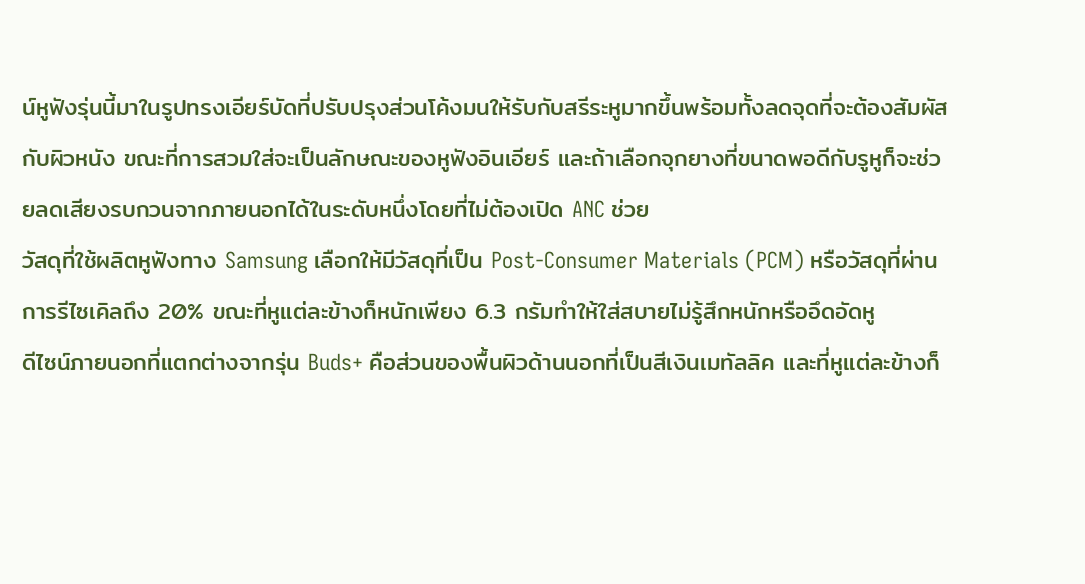น์หูฟังรุ่นนี้มาในรูปทรงเอียร์บัดที่ปรับปรุงส่วนโค้งมนให้รับกับสรีระหูมากขึ้นพร้อมทั้งลดจุดที่จะต้องสัมผัสกับผิวหนัง ขณะที่การสวมใส่จะเป็นลักษณะของหูฟังอินเอียร์ และถ้าเลือกจุกยางที่ขนาดพอดีกับรูหูก็จะช่วยลดเสียงรบกวนจากภายนอกได้ในระดับหนึ่งโดยที่ไม่ต้องเปิด ANC ช่วย
วัสดุที่ใช้ผลิตหูฟังทาง Samsung เลือกให้มีวัสดุที่เป็น Post-Consumer Materials (PCM) หรือวัสดุที่ผ่านการรีไซเคิลถึง 20% ขณะที่หูแต่ละข้างก็หนักเพียง 6.3 กรัมทำให้ใส่สบายไม่รู้สึกหนักหรืออึดอัดหู
ดีไซน์ภายนอกที่แตกต่างจากรุ่น Buds+ คือส่วนของพื้นผิวด้านนอกที่เป็นสีเงินเมทัลลิค และที่หูแต่ละข้างก็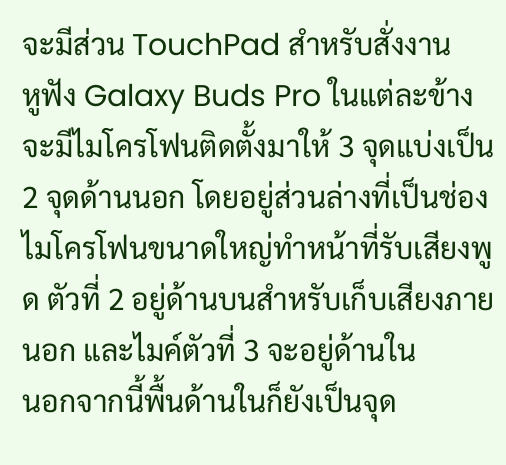จะมีส่วน TouchPad สำหรับสั่งงาน
หูฟัง Galaxy Buds Pro ในแต่ละข้างจะมีไมโครโฟนติดตั้งมาให้ 3 จุดแบ่งเป็น 2 จุดด้านนอก โดยอยู่ส่วนล่างที่เป็นช่องไมโครโฟนขนาดใหญ่ทำหน้าที่รับเสียงพูด ตัวที่ 2 อยู่ด้านบนสำหรับเก็บเสียงภายนอก และไมค์ตัวที่ 3 จะอยู่ด้านใน
นอกจากนี้พื้นด้านในก็ยังเป็นจุด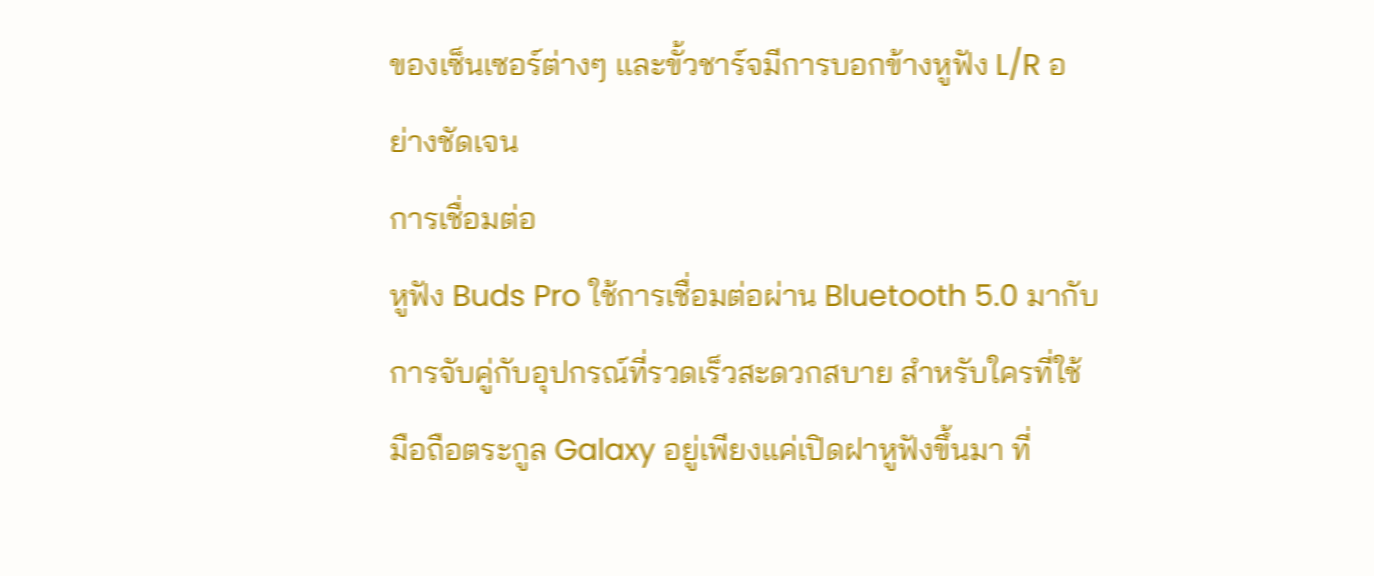ของเซ็นเซอร์ต่างๆ และขั้วชาร์จมีการบอกข้างหูฟัง L/R อย่างชัดเจน
การเชื่อมต่อ
หูฟัง Buds Pro ใช้การเชื่อมต่อผ่าน Bluetooth 5.0 มากับการจับคู่กับอุปกรณ์ที่รวดเร็วสะดวกสบาย สำหรับใครที่ใช้มือถือตระกูล Galaxy อยู่เพียงแค่เปิดฝาหูฟังขึ้นมา ที่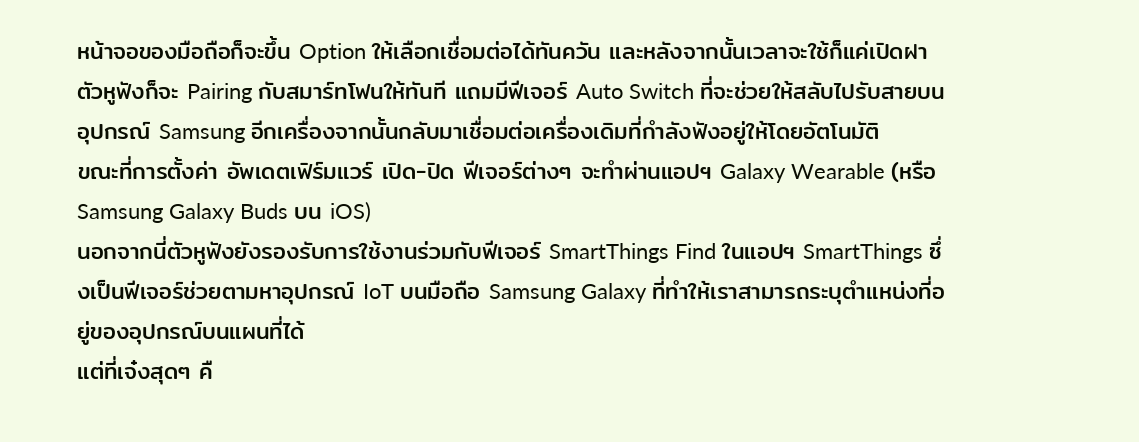หน้าจอของมือถือก็จะขึ้น Option ให้เลือกเชื่อมต่อได้ทันควัน และหลังจากนั้นเวลาจะใช้ก็แค่เปิดฝาตัวหูฟังก็จะ Pairing กับสมาร์ทโฟนให้ทันที แถมมีฟีเจอร์ Auto Switch ที่จะช่วยให้สลับไปรับสายบนอุปกรณ์ Samsung อีกเครื่องจากนั้นกลับมาเชื่อมต่อเครื่องเดิมที่กำลังฟังอยู่ให้โดยอัตโนมัติ
ขณะที่การตั้งค่า อัพเดตเฟิร์มแวร์ เปิด-ปิด ฟีเจอร์ต่างๆ จะทำผ่านแอปฯ Galaxy Wearable (หรือ Samsung Galaxy Buds บน iOS)
นอกจากนี่ตัวหูฟังยังรองรับการใช้งานร่วมกับฟีเจอร์ SmartThings Find ในแอปฯ SmartThings ซึ่งเป็นฟีเจอร์ช่วยตามหาอุปกรณ์ IoT บนมือถือ Samsung Galaxy ที่ทำให้เราสามารถระบุตำแหน่งที่อยู่ของอุปกรณ์บนแผนที่ได้
แต่ที่เจ๋งสุดๆ คื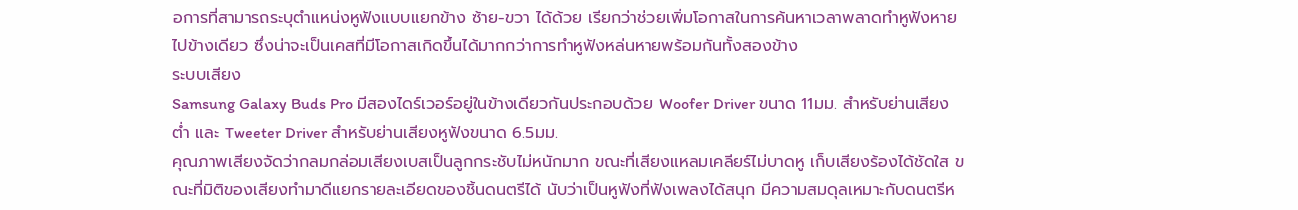อการที่สามารถระบุตำแหน่งหูฟังแบบแยกข้าง ซ้าย-ขวา ได้ด้วย เรียกว่าช่วยเพิ่มโอกาสในการค้นหาเวลาพลาดทำหูฟังหายไปข้างเดียว ซึ่งน่าจะเป็นเคสที่มีโอกาสเกิดขึ้นได้มากกว่าการทำหูฟังหล่นหายพร้อมกันทั้งสองข้าง
ระบบเสียง
Samsung Galaxy Buds Pro มีสองไดร์เวอร์อยู่ในข้างเดียวกันประกอบด้วย Woofer Driver ขนาด 11มม. สำหรับย่านเสียงต่ำ และ Tweeter Driver สำหรับย่านเสียงหูฟังขนาด 6.5มม.
คุณภาพเสียงจัดว่ากลมกล่อมเสียงเบสเป็นลูกกระชับไม่หนักมาก ขณะที่เสียงแหลมเคลียร์ไม่บาดหู เก็บเสียงร้องได้ชัดใส ขณะที่มิติของเสียงทำมาดีแยกรายละเอียดของชิ้นดนตรีได้ นับว่าเป็นหูฟังที่ฟังเพลงได้สนุก มีความสมดุลเหมาะกับดนตรีห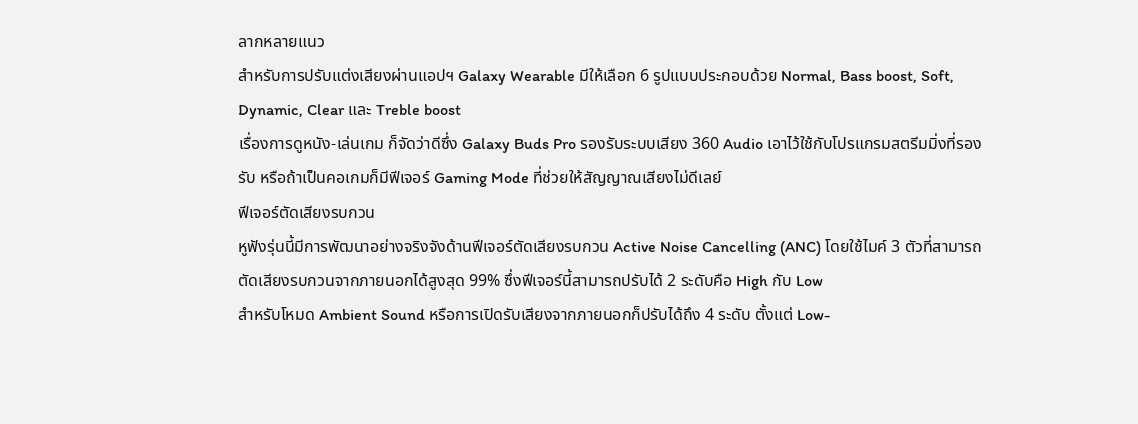ลากหลายแนว
สำหรับการปรับแต่งเสียงผ่านแอปฯ Galaxy Wearable มีให้เลือก 6 รูปแบบประกอบด้วย Normal, Bass boost, Soft, Dynamic, Clear และ Treble boost
เรื่องการดูหนัง-เล่นเกม ก็จัดว่าดีซึ่ง Galaxy Buds Pro รองรับระบบเสียง 360 Audio เอาไว้ใช้กับโปรแกรมสตรีมมิ่งที่รองรับ หรือถ้าเป็นคอเกมก็มีฟีเจอร์ Gaming Mode ที่ช่วยให้สัญญาณเสียงไม่ดีเลย์
ฟีเจอร์ตัดเสียงรบกวน
หูฟังรุ่นนี้มีการพัฒนาอย่างจริงจังด้านฟีเจอร์ตัดเสียงรบกวน Active Noise Cancelling (ANC) โดยใช้ไมค์ 3 ตัวที่สามารถตัดเสียงรบกวนจากภายนอกได้สูงสุด 99% ซึ่งฟีเจอร์นี้สามารถปรับได้ 2 ระดับคือ High กับ Low
สำหรับโหมด Ambient Sound หรือการเปิดรับเสียงจากภายนอกก็ปรับได้ถึง 4 ระดับ ตั้งแต่ Low-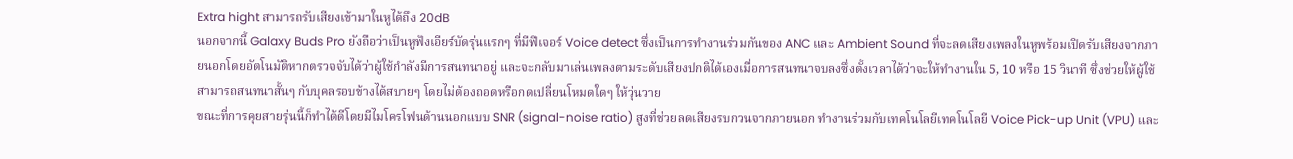Extra hight สามารถรับเสียงเข้ามาในหูได้ถึง 20dB
นอกจากนี้ Galaxy Buds Pro ยังถือว่าเป็นหูฟังเอียร์บัดรุ่นแรกๆ ที่มีฟีเจอร์ Voice detect ซึ่งเป็นการทำงานร่วมกันของ ANC และ Ambient Sound ที่จะลดเสียงเพลงในหูพร้อมเปิดรับเสียงจากภายนอกโดยอัตโนมัติหากตรวจจับได้ว่าผู้ใช้กำลังมีการสนทนาอยู่ และจะกลับมาเล่นเพลงตามระดับเสียงปกติได้เองเมื่อการสนทนาจบลงซึ่งตั้งเวลาได้ว่าจะให้ทำงานใน 5, 10 หรือ 15 วินาที ซึ่งช่วยให้ผู้ใช้สามารถสนทนาสั้นๆ กับบุคลรอบข้างได้สบายๆ โดยไม่ต้องถอดหรือกดเปลี่ยนโหมดใดๆ ให้วุ่นวาย
ขณะที่การคุยสายรุ่นนี้ก็ทำได้ดีโดยมีไมโครโฟนด้านนอกแบบ SNR (signal-noise ratio) สูงที่ช่วยลดเสียงรบกวนจากภายนอก ทำงานร่วมกับเทคโนโลยีเทคโนโลยี Voice Pick-up Unit (VPU) และ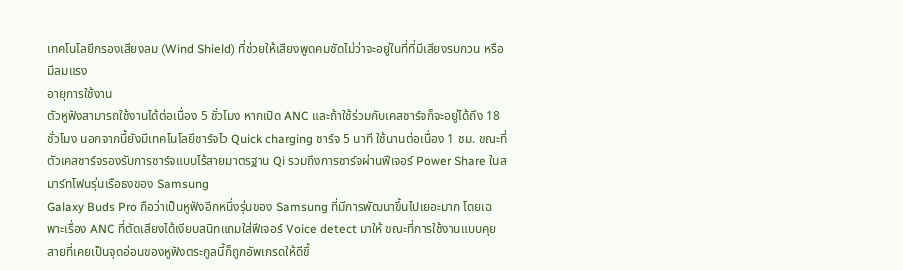เทคโนโลยีกรองเสียงลม (Wind Shield) ที่ช่วยให้เสียงพูดคมชัดไม่ว่าจะอยู่ในที่ที่มีเสียงรบกวน หรือมีลมแรง
อายุการใช้งาน
ตัวหูฟังสามารถใช้งานได้ต่อเนื่อง 5 ชั่วโมง หากเปิด ANC และถ้าใช้ร่วมกับเคสชาร์จก็จะอยู่ได้ถึง 18 ชั่วโมง นอกจากนี้ยังมีเทคโนโลยีชาร์จไว Quick charging ชาร์จ 5 นาที ใช้นานต่อเนื่อง 1 ชม. ขณะที่ตัวเคสชาร์จรองรับการชาร์จแบบไร้สายมาตรฐาน Qi รวมถึงการชาร์จผ่านฟีเจอร์ Power Share ในสมาร์ทโฟนรุ่นเรือธงของ Samsung
Galaxy Buds Pro ถือว่าเป็นหูฟังอีกหนึ่งรุ่นของ Samsung ที่มีการพัฒนาขึ้นไปเยอะมาก โดยเฉพาะเรื่อง ANC ที่ตัดเสียงได้เงียบสนิทแถมใส่ฟีเจอร์ Voice detect มาให้ ขณะที่การใช้งานแบบคุยสายที่เคยเป็นจุดอ่อนของหูฟังตระกูลนี้ก็ถูกอัพเกรดให้ดีขึ้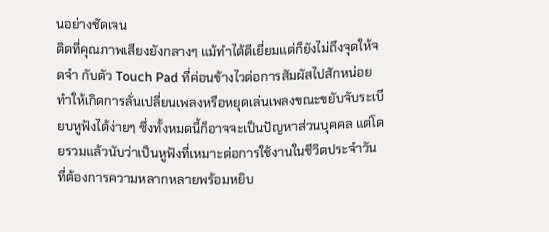นอย่างชัดเจน
ติดที่คุณภาพเสียงยังกลางๆ แม้ทำได้ดีเยี่ยมแต่ก็ยังไม่ถึงจุดให้จดจำ กับตัว Touch Pad ที่ค่อนข้างไวต่อการสัมผัสไปสักหน่อยทำให้เกิดการลั่นเปลี่ยนเพลงหรือหยุดเล่นเพลงขณะขยับจับระเบียบหูฟังได้ง่ายๆ ซึ่งทั้งหมดนี้ก็อาจจะเป็นปัญหาส่วนบุคคล แต่โดยรวมแล้วนับว่าเป็นหูฟังที่เหมาะต่อการใช้งานในชีวิตประจำวัน ที่ต้องการความหลากหลายพร้อมหยิบ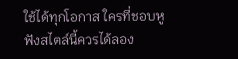ใช้ได้ทุกโอกาส ใครที่ชอบหูฟังสไตล์นี้ควรได้ลอง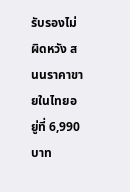รับรองไม่ผิดหวัง สนนราคาขายในไทยอยู่ที่ 6,990 บาท